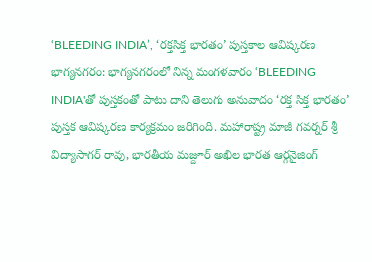‘BLEEDING INDIA’, ‘రక్తసిక్త భారతం’ పుస్తకాల ఆవిష్కరణ
భాగ్యనగరం: భాగ్యనగరంలో నిన్న మంగళవారం ‘BLEEDING INDIA'తో పుస్తకంతో పాటు దాని తెలుగు అనువాదం ‘రక్త సిక్త భారతం’ పుస్తక ఆవిష్కరణ కార్యక్రమం జరిగింది. మహారాష్ట్ర మాజీ గవర్నర్ శ్రీ విద్యాసాగర్ రావు, భారతీయ మజ్దూర్ అఖిల భారత ఆర్గనైజింగ్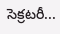సెక్రటరీ...